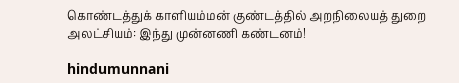கொண்டத்துக் காளியம்மன் குண்டத்தில் அறநிலையத் துறை அலட்சியம்: இந்து முன்னணி கண்டனம்!

hindumunnani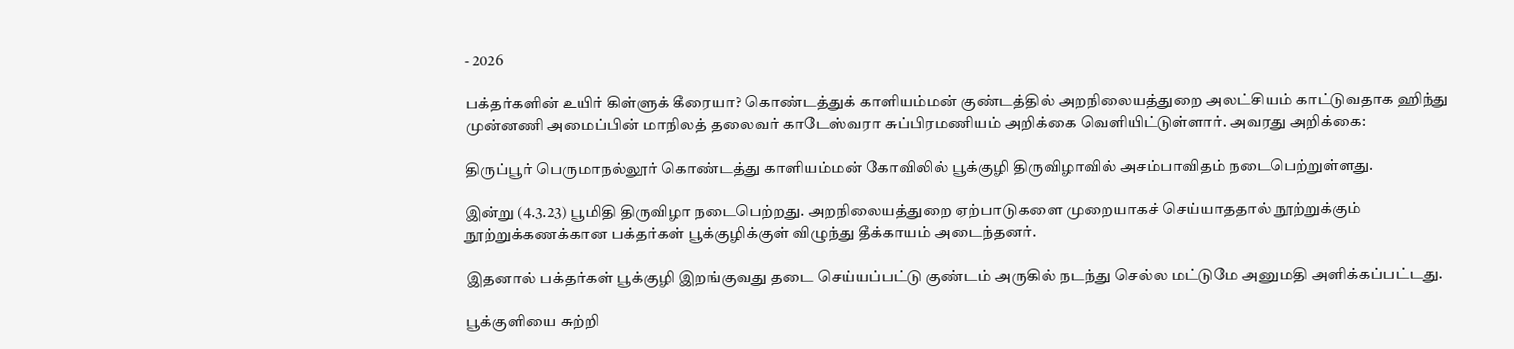- 2026

பக்தர்களின் உயிர் கிள்ளுக் கீரையா? கொண்டத்துக் காளியம்மன் குண்டத்தில் அறநிலையத்துறை அலட்சியம் காட்டுவதாக ஹிந்து முன்னணி அமைப்பின் மாநிலத் தலைவர் காடேஸ்வரா சுப்பிரமணியம் அறிக்கை வெளியிட்டுள்ளார். அவரது அறிக்கை:

திருப்பூர் பெருமாநல்லூர் கொண்டத்து காளியம்மன் கோவிலில் பூக்குழி திருவிழாவில் அசம்பாவிதம் நடைபெற்றுள்ளது.

இன்று (4.3.23) பூமிதி திருவிழா நடைபெற்றது. அறநிலையத்துறை ஏற்பாடுகளை முறையாகச் செய்யாததால் நூற்றுக்கும் நூற்றுக்கணக்கான பக்தர்கள் பூக்குழிக்குள் விழுந்து தீக்காயம் அடைந்தனர்.

இதனால் பக்தர்கள் பூக்குழி இறங்குவது தடை செய்யப்பட்டு குண்டம் அருகில் நடந்து செல்ல மட்டுமே அனுமதி அளிக்கப்பட்டது.

பூக்குளியை சுற்றி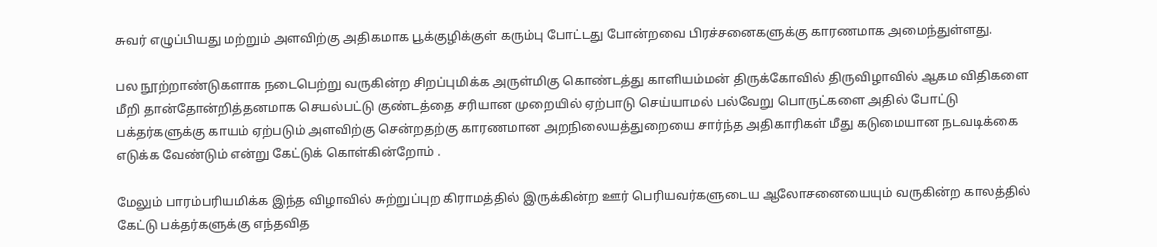சுவர் எழுப்பியது மற்றும் அளவிற்கு அதிகமாக பூக்குழிக்குள் கரும்பு போட்டது போன்றவை பிரச்சனைகளுக்கு காரணமாக அமைந்துள்ளது.

பல நூற்றாண்டுகளாக நடைபெற்று வருகின்ற சிறப்புமிக்க அருள்மிகு கொண்டத்து காளியம்மன் திருக்கோவில் திருவிழாவில் ஆகம விதிகளை மீறி தான்தோன்றித்தனமாக செயல்பட்டு குண்டத்தை சரியான முறையில் ஏற்பாடு செய்யாமல் பல்வேறு பொருட்களை அதில் போட்டு பக்தர்களுக்கு காயம் ஏற்படும் அளவிற்கு சென்றதற்கு காரணமான அறநிலையத்துறையை சார்ந்த அதிகாரிகள் மீது கடுமையான நடவடிக்கை எடுக்க வேண்டும் என்று கேட்டுக் கொள்கின்றோம் .

மேலும் பாரம்பரியமிக்க இந்த விழாவில் சுற்றுப்புற கிராமத்தில் இருக்கின்ற ஊர் பெரியவர்களுடைய ஆலோசனையையும் வருகின்ற காலத்தில் கேட்டு பக்தர்களுக்கு எந்தவித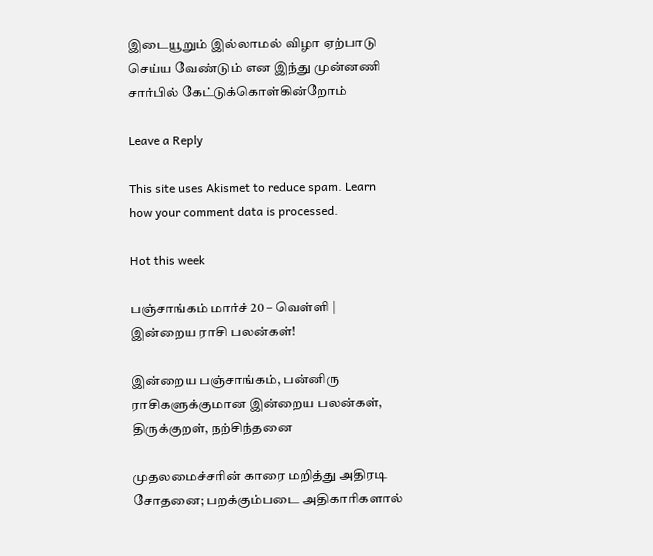இடையூறும் இல்லாமல் விழா ஏற்பாடு செய்ய வேண்டும் என இந்து முன்னணி சார்பில் கேட்டுக்கொள்கின்றோம்

Leave a Reply

This site uses Akismet to reduce spam. Learn how your comment data is processed.

Hot this week

பஞ்சாங்கம் மார்ச் 20 – வெள்ளி | இன்றைய ராசி பலன்கள்!

இன்றைய பஞ்சாங்கம், பன்னிரு ராசிகளுக்குமான இன்றைய பலன்கள், திருக்குறள், நற்சிந்தனை

முதலமைச்சரின் காரை மறித்து அதிரடி சோதனை; பறக்கும்படை அதிகாரிகளால்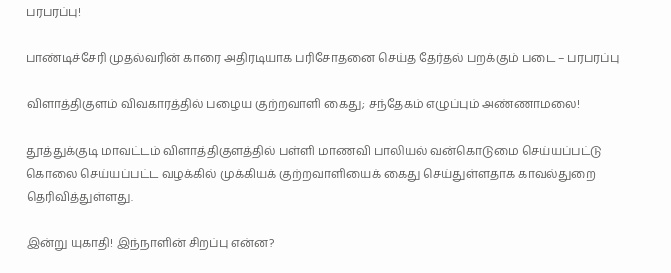பரபரப்பு!

பாண்டிச்சேரி முதல்வரின் காரை அதிரடியாக பரிசோதனை செய்த தேர்தல் பறக்கும் படை – பரபரப்பு

விளாத்திகுளம் விவகாரத்தில் பழைய குற்றவாளி கைது; சந்தேகம் எழுப்பும் அண்ணாமலை!

தூத்துக்குடி மாவட்டம் விளாத்திகுளத்தில் பள்ளி மாணவி பாலியல் வன்கொடுமை செய்யப்பட்டு கொலை செய்யப்பட்ட வழக்கில் முக்கியக் குற்றவாளியைக் கைது செய்துள்ளதாக காவல்துறை தெரிவித்துள்ளது.

இன்று யுகாதி! இந்நாளின் சிறப்பு என்ன?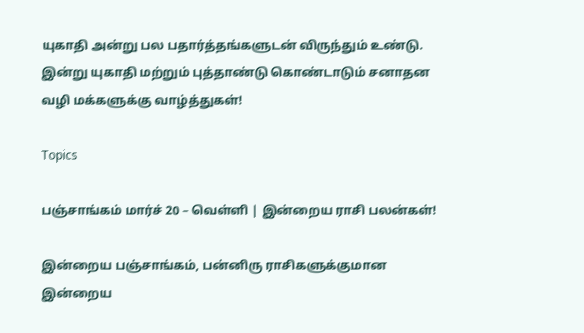யுகாதி அன்று பல பதார்த்தங்களுடன் விருந்தும் உண்டு. இன்று யுகாதி மற்றும் புத்தாண்டு கொண்டாடும் சனாதன வழி மக்களுக்கு வாழ்த்துகள்!

Topics

பஞ்சாங்கம் மார்ச் 20 – வெள்ளி | இன்றைய ராசி பலன்கள்!

இன்றைய பஞ்சாங்கம், பன்னிரு ராசிகளுக்குமான இன்றைய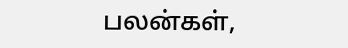பலன்கள்,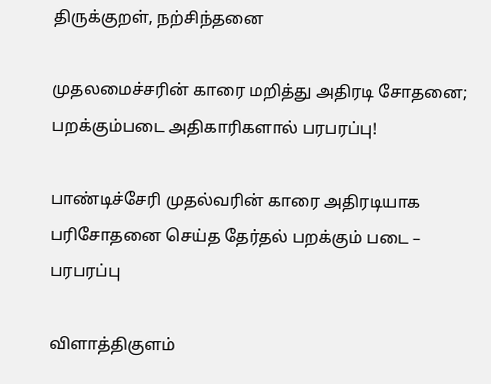திருக்குறள், நற்சிந்தனை

முதலமைச்சரின் காரை மறித்து அதிரடி சோதனை; பறக்கும்படை அதிகாரிகளால் பரபரப்பு!

பாண்டிச்சேரி முதல்வரின் காரை அதிரடியாக பரிசோதனை செய்த தேர்தல் பறக்கும் படை – பரபரப்பு

விளாத்திகுளம்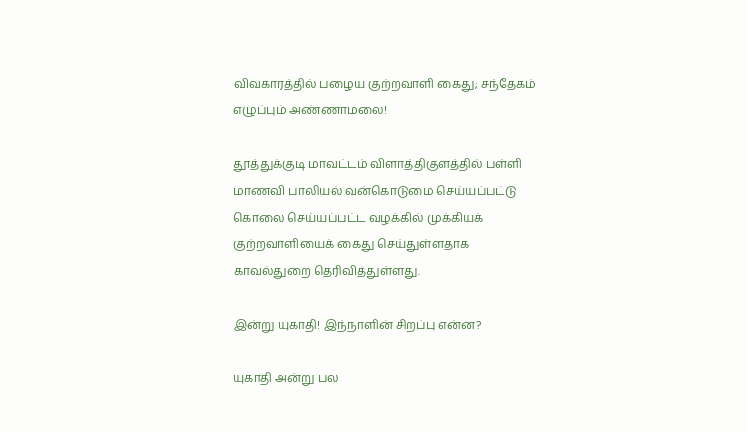விவகாரத்தில் பழைய குற்றவாளி கைது; சந்தேகம் எழுப்பும் அண்ணாமலை!

தூத்துக்குடி மாவட்டம் விளாத்திகுளத்தில் பள்ளி மாணவி பாலியல் வன்கொடுமை செய்யப்பட்டு கொலை செய்யப்பட்ட வழக்கில் முக்கியக் குற்றவாளியைக் கைது செய்துள்ளதாக காவல்துறை தெரிவித்துள்ளது.

இன்று யுகாதி! இந்நாளின் சிறப்பு என்ன?

யுகாதி அன்று பல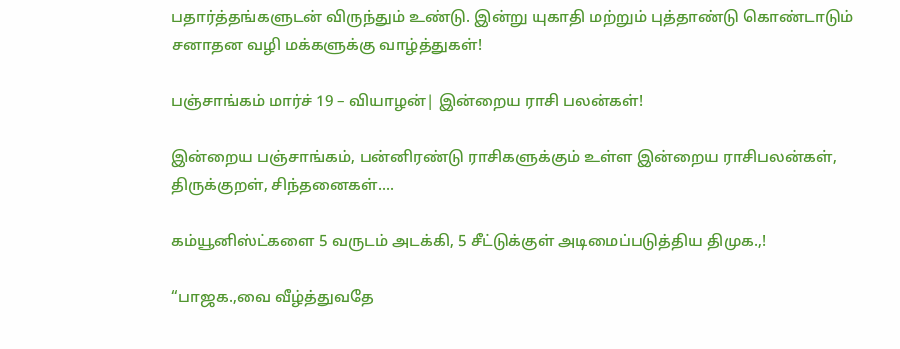பதார்த்தங்களுடன் விருந்தும் உண்டு. இன்று யுகாதி மற்றும் புத்தாண்டு கொண்டாடும் சனாதன வழி மக்களுக்கு வாழ்த்துகள்!

பஞ்சாங்கம் மார்ச் 19 – வியாழன்| இன்றைய ராசி பலன்கள்!

இன்றைய பஞ்சாங்கம், பன்னிரண்டு ராசிகளுக்கும் உள்ள இன்றைய ராசிபலன்கள், திருக்குறள், சிந்தனைகள்....

கம்யூனிஸ்ட்களை 5 வருடம் அடக்கி, 5 சீட்டுக்குள் அடிமைப்படுத்திய திமுக.,!

“பாஜக.,வை வீழ்த்துவதே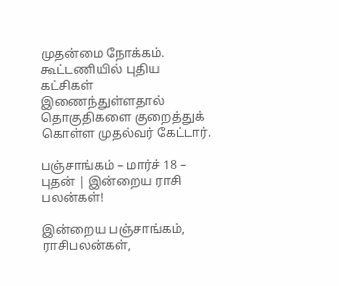முதன்மை நோக்கம். கூட்டணியில் புதிய கட்சிகள் இணைந்துள்ளதால் தொகுதிகளை குறைத்துக் கொள்ள முதல்வர் கேட்டார்.

பஞ்சாங்கம் – மார்ச் 18 – புதன் | இன்றைய ராசி பலன்கள்!

இன்றைய பஞ்சாங்கம், ராசிபலன்கள்,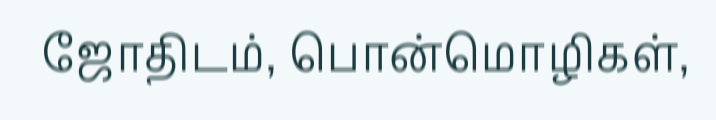ஜோதிடம், பொன்மொழிகள்,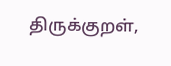திருக்குறள்,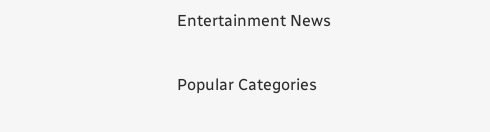Entertainment News

Popular Categories